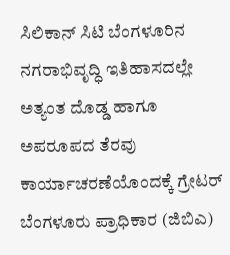ಸಿಲಿಕಾನ್ ಸಿಟಿ ಬೆಂಗಳೂರಿನ ನಗರಾಭಿವೃದ್ಧಿ ಇತಿಹಾಸದಲ್ಲೇ ಅತ್ಯಂತ ದೊಡ್ಡ ಹಾಗೂ ಅಪರೂಪದ ತೆರವು ಕಾರ್ಯಾಚರಣೆಯೊಂದಕ್ಕೆ ಗ್ರೇಟರ್ ಬೆಂಗಳೂರು ಪ್ರಾಧಿಕಾರ (ಜಿಬಿಎ)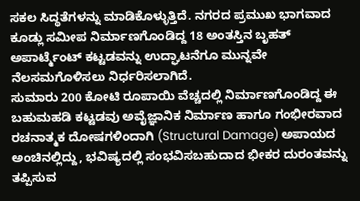ಸಕಲ ಸಿದ್ಧತೆಗಳನ್ನು ಮಾಡಿಕೊಳ್ಳುತ್ತಿದೆ. ನಗರದ ಪ್ರಮುಖ ಭಾಗವಾದ ಕೂಡ್ಲು ಸಮೀಪ ನಿರ್ಮಾಣಗೊಂಡಿದ್ದ 18 ಅಂತಸ್ತಿನ ಬೃಹತ್ ಅಪಾರ್ಟ್ಮೆಂಟ್ ಕಟ್ಟಡವನ್ನು ಉದ್ಘಾಟನೆಗೂ ಮುನ್ನವೇ ನೆಲಸಮಗೊಳಿಸಲು ನಿರ್ಧರಿಸಲಾಗಿದೆ.
ಸುಮಾರು 200 ಕೋಟಿ ರೂಪಾಯಿ ವೆಚ್ಚದಲ್ಲಿ ನಿರ್ಮಾಣಗೊಂಡಿದ್ದ ಈ ಬಹುಮಹಡಿ ಕಟ್ಟಡವು ಅವೈಜ್ಞಾನಿಕ ನಿರ್ಮಾಣ ಹಾಗೂ ಗಂಭೀರವಾದ ರಚನಾತ್ಮಕ ದೋಷಗಳಿಂದಾಗಿ (Structural Damage) ಅಪಾಯದ ಅಂಚಿನಲ್ಲಿದ್ದು, ಭವಿಷ್ಯದಲ್ಲಿ ಸಂಭವಿಸಬಹುದಾದ ಭೀಕರ ದುರಂತವನ್ನು ತಪ್ಪಿಸುವ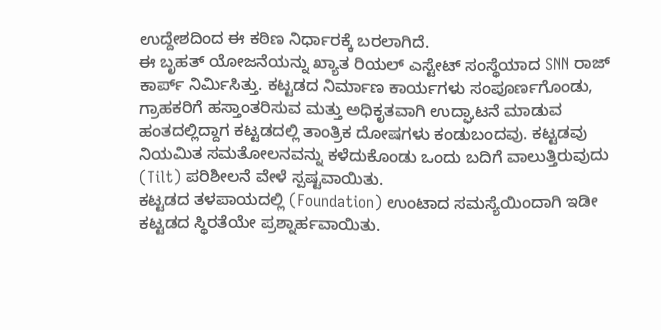ಉದ್ದೇಶದಿಂದ ಈ ಕಠಿಣ ನಿರ್ಧಾರಕ್ಕೆ ಬರಲಾಗಿದೆ.
ಈ ಬೃಹತ್ ಯೋಜನೆಯನ್ನು ಖ್ಯಾತ ರಿಯಲ್ ಎಸ್ಟೇಟ್ ಸಂಸ್ಥೆಯಾದ SNN ರಾಜ್ ಕಾರ್ಪ್ ನಿರ್ಮಿಸಿತ್ತು. ಕಟ್ಟಡದ ನಿರ್ಮಾಣ ಕಾರ್ಯಗಳು ಸಂಪೂರ್ಣಗೊಂಡು, ಗ್ರಾಹಕರಿಗೆ ಹಸ್ತಾಂತರಿಸುವ ಮತ್ತು ಅಧಿಕೃತವಾಗಿ ಉದ್ಘಾಟನೆ ಮಾಡುವ ಹಂತದಲ್ಲಿದ್ದಾಗ ಕಟ್ಟಡದಲ್ಲಿ ತಾಂತ್ರಿಕ ದೋಷಗಳು ಕಂಡುಬಂದವು. ಕಟ್ಟಡವು ನಿಯಮಿತ ಸಮತೋಲನವನ್ನು ಕಳೆದುಕೊಂಡು ಒಂದು ಬದಿಗೆ ವಾಲುತ್ತಿರುವುದು (Tilt) ಪರಿಶೀಲನೆ ವೇಳೆ ಸ್ಪಷ್ಟವಾಯಿತು.
ಕಟ್ಟಡದ ತಳಪಾಯದಲ್ಲಿ (Foundation) ಉಂಟಾದ ಸಮಸ್ಯೆಯಿಂದಾಗಿ ಇಡೀ ಕಟ್ಟಡದ ಸ್ಥಿರತೆಯೇ ಪ್ರಶ್ನಾರ್ಹವಾಯಿತು.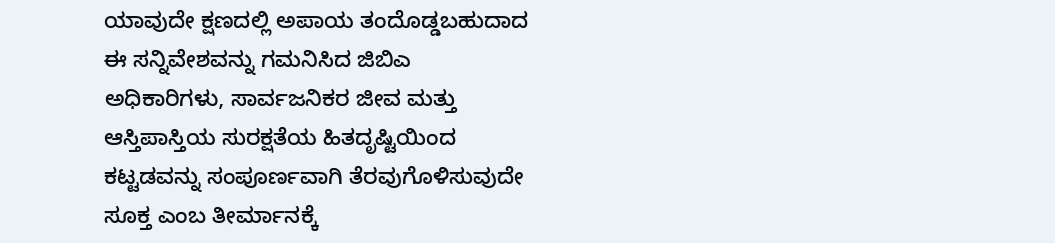ಯಾವುದೇ ಕ್ಷಣದಲ್ಲಿ ಅಪಾಯ ತಂದೊಡ್ಡಬಹುದಾದ ಈ ಸನ್ನಿವೇಶವನ್ನು ಗಮನಿಸಿದ ಜಿಬಿಎ ಅಧಿಕಾರಿಗಳು, ಸಾರ್ವಜನಿಕರ ಜೀವ ಮತ್ತು ಆಸ್ತಿಪಾಸ್ತಿಯ ಸುರಕ್ಷತೆಯ ಹಿತದೃಷ್ಟಿಯಿಂದ ಕಟ್ಟಡವನ್ನು ಸಂಪೂರ್ಣವಾಗಿ ತೆರವುಗೊಳಿಸುವುದೇ ಸೂಕ್ತ ಎಂಬ ತೀರ್ಮಾನಕ್ಕೆ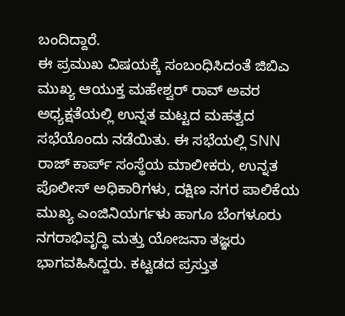ಬಂದಿದ್ದಾರೆ.
ಈ ಪ್ರಮುಖ ವಿಷಯಕ್ಕೆ ಸಂಬಂಧಿಸಿದಂತೆ ಜಿಬಿಎ ಮುಖ್ಯ ಆಯುಕ್ತ ಮಹೇಶ್ವರ್ ರಾವ್ ಅವರ ಅಧ್ಯಕ್ಷತೆಯಲ್ಲಿ ಉನ್ನತ ಮಟ್ಟದ ಮಹತ್ವದ ಸಭೆಯೊಂದು ನಡೆಯಿತು. ಈ ಸಭೆಯಲ್ಲಿ SNN ರಾಜ್ ಕಾರ್ಪ್ ಸಂಸ್ಥೆಯ ಮಾಲೀಕರು, ಉನ್ನತ ಪೊಲೀಸ್ ಅಧಿಕಾರಿಗಳು, ದಕ್ಷಿಣ ನಗರ ಪಾಲಿಕೆಯ ಮುಖ್ಯ ಎಂಜಿನಿಯರ್ಗಳು ಹಾಗೂ ಬೆಂಗಳೂರು ನಗರಾಭಿವೃದ್ಧಿ ಮತ್ತು ಯೋಜನಾ ತಜ್ಞರು ಭಾಗವಹಿಸಿದ್ದರು. ಕಟ್ಟಡದ ಪ್ರಸ್ತುತ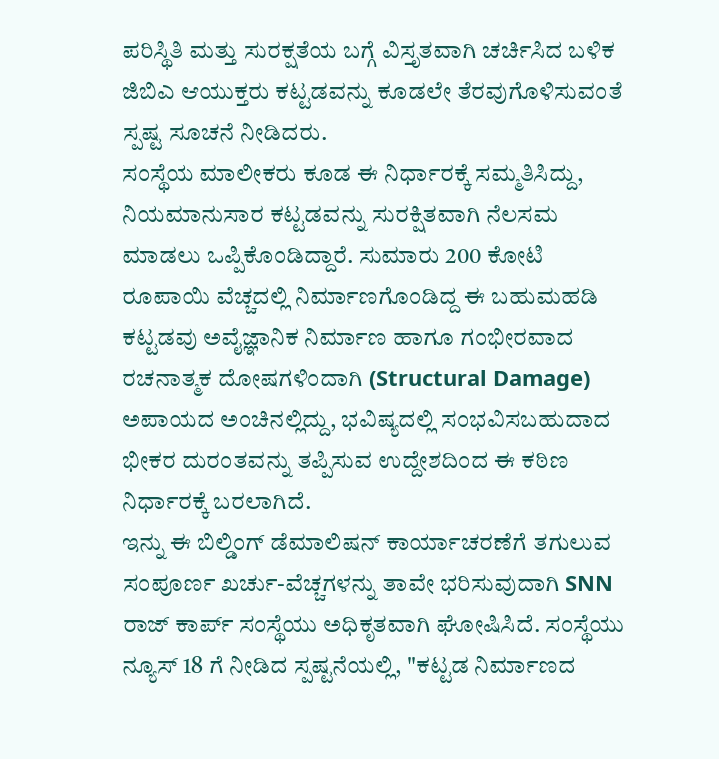ಪರಿಸ್ಥಿತಿ ಮತ್ತು ಸುರಕ್ಷತೆಯ ಬಗ್ಗೆ ವಿಸ್ತೃತವಾಗಿ ಚರ್ಚಿಸಿದ ಬಳಿಕ ಜಿಬಿಎ ಆಯುಕ್ತರು ಕಟ್ಟಡವನ್ನು ಕೂಡಲೇ ತೆರವುಗೊಳಿಸುವಂತೆ ಸ್ಪಷ್ಟ ಸೂಚನೆ ನೀಡಿದರು.
ಸಂಸ್ಥೆಯ ಮಾಲೀಕರು ಕೂಡ ಈ ನಿರ್ಧಾರಕ್ಕೆ ಸಮ್ಮತಿಸಿದ್ದು, ನಿಯಮಾನುಸಾರ ಕಟ್ಟಡವನ್ನು ಸುರಕ್ಷಿತವಾಗಿ ನೆಲಸಮ ಮಾಡಲು ಒಪ್ಪಿಕೊಂಡಿದ್ದಾರೆ. ಸುಮಾರು 200 ಕೋಟಿ ರೂಪಾಯಿ ವೆಚ್ಚದಲ್ಲಿ ನಿರ್ಮಾಣಗೊಂಡಿದ್ದ ಈ ಬಹುಮಹಡಿ ಕಟ್ಟಡವು ಅವೈಜ್ಞಾನಿಕ ನಿರ್ಮಾಣ ಹಾಗೂ ಗಂಭೀರವಾದ ರಚನಾತ್ಮಕ ದೋಷಗಳಿಂದಾಗಿ (Structural Damage) ಅಪಾಯದ ಅಂಚಿನಲ್ಲಿದ್ದು, ಭವಿಷ್ಯದಲ್ಲಿ ಸಂಭವಿಸಬಹುದಾದ ಭೀಕರ ದುರಂತವನ್ನು ತಪ್ಪಿಸುವ ಉದ್ದೇಶದಿಂದ ಈ ಕಠಿಣ ನಿರ್ಧಾರಕ್ಕೆ ಬರಲಾಗಿದೆ.
ಇನ್ನು ಈ ಬಿಲ್ಡಿಂಗ್ ಡೆಮಾಲಿಷನ್ ಕಾರ್ಯಾಚರಣೆಗೆ ತಗುಲುವ ಸಂಪೂರ್ಣ ಖರ್ಚು-ವೆಚ್ಚಗಳನ್ನು ತಾವೇ ಭರಿಸುವುದಾಗಿ SNN ರಾಜ್ ಕಾರ್ಪ್ ಸಂಸ್ಥೆಯು ಅಧಿಕೃತವಾಗಿ ಘೋಷಿಸಿದೆ. ಸಂಸ್ಥೆಯು ನ್ಯೂಸ್ 18 ಗೆ ನೀಡಿದ ಸ್ಪಷ್ಟನೆಯಲ್ಲಿ, "ಕಟ್ಟಡ ನಿರ್ಮಾಣದ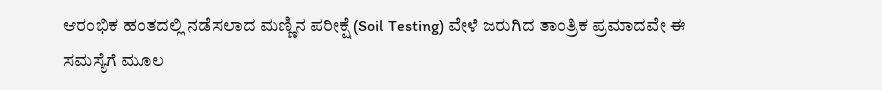ಆರಂಭಿಕ ಹಂತದಲ್ಲಿ ನಡೆಸಲಾದ ಮಣ್ಣಿನ ಪರೀಕ್ಷೆ (Soil Testing) ವೇಳೆ ಜರುಗಿದ ತಾಂತ್ರಿಕ ಪ್ರಮಾದವೇ ಈ ಸಮಸ್ಯೆಗೆ ಮೂಲ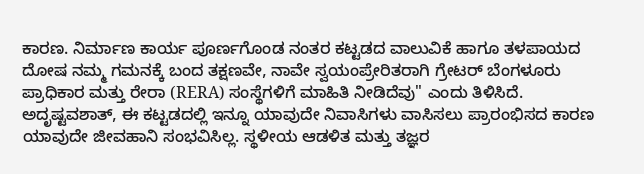ಕಾರಣ. ನಿರ್ಮಾಣ ಕಾರ್ಯ ಪೂರ್ಣಗೊಂಡ ನಂತರ ಕಟ್ಟಡದ ವಾಲುವಿಕೆ ಹಾಗೂ ತಳಪಾಯದ ದೋಷ ನಮ್ಮ ಗಮನಕ್ಕೆ ಬಂದ ತಕ್ಷಣವೇ, ನಾವೇ ಸ್ವಯಂಪ್ರೇರಿತರಾಗಿ ಗ್ರೇಟರ್ ಬೆಂಗಳೂರು ಪ್ರಾಧಿಕಾರ ಮತ್ತು ರೇರಾ (RERA) ಸಂಸ್ಥೆಗಳಿಗೆ ಮಾಹಿತಿ ನೀಡಿದೆವು" ಎಂದು ತಿಳಿಸಿದೆ.
ಅದೃಷ್ಟವಶಾತ್, ಈ ಕಟ್ಟಡದಲ್ಲಿ ಇನ್ನೂ ಯಾವುದೇ ನಿವಾಸಿಗಳು ವಾಸಿಸಲು ಪ್ರಾರಂಭಿಸದ ಕಾರಣ ಯಾವುದೇ ಜೀವಹಾನಿ ಸಂಭವಿಸಿಲ್ಲ. ಸ್ಥಳೀಯ ಆಡಳಿತ ಮತ್ತು ತಜ್ಞರ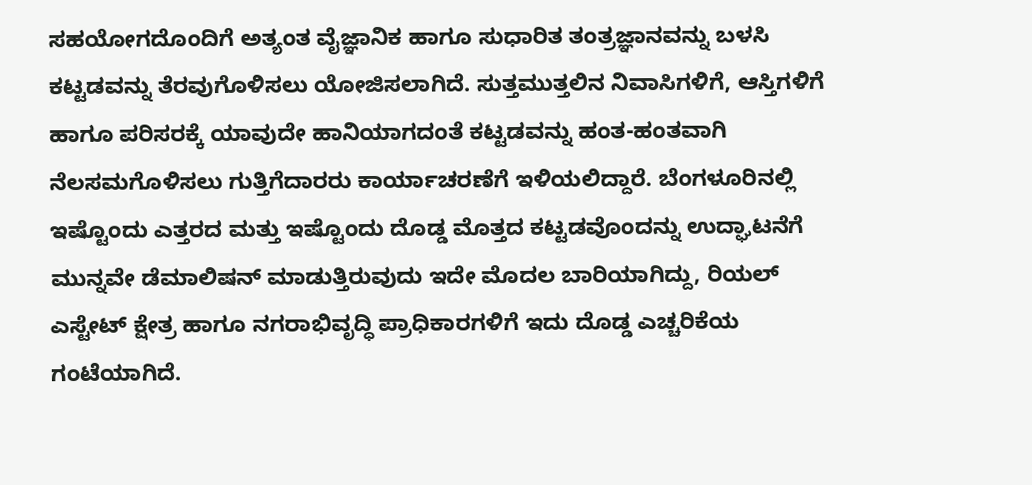ಸಹಯೋಗದೊಂದಿಗೆ ಅತ್ಯಂತ ವೈಜ್ಞಾನಿಕ ಹಾಗೂ ಸುಧಾರಿತ ತಂತ್ರಜ್ಞಾನವನ್ನು ಬಳಸಿ ಕಟ್ಟಡವನ್ನು ತೆರವುಗೊಳಿಸಲು ಯೋಜಿಸಲಾಗಿದೆ. ಸುತ್ತಮುತ್ತಲಿನ ನಿವಾಸಿಗಳಿಗೆ, ಆಸ್ತಿಗಳಿಗೆ ಹಾಗೂ ಪರಿಸರಕ್ಕೆ ಯಾವುದೇ ಹಾನಿಯಾಗದಂತೆ ಕಟ್ಟಡವನ್ನು ಹಂತ-ಹಂತವಾಗಿ ನೆಲಸಮಗೊಳಿಸಲು ಗುತ್ತಿಗೆದಾರರು ಕಾರ್ಯಾಚರಣೆಗೆ ಇಳಿಯಲಿದ್ದಾರೆ. ಬೆಂಗಳೂರಿನಲ್ಲಿ ಇಷ್ಟೊಂದು ಎತ್ತರದ ಮತ್ತು ಇಷ್ಟೊಂದು ದೊಡ್ಡ ಮೊತ್ತದ ಕಟ್ಟಡವೊಂದನ್ನು ಉದ್ಘಾಟನೆಗೆ ಮುನ್ನವೇ ಡೆಮಾಲಿಷನ್ ಮಾಡುತ್ತಿರುವುದು ಇದೇ ಮೊದಲ ಬಾರಿಯಾಗಿದ್ದು, ರಿಯಲ್ ಎಸ್ಟೇಟ್ ಕ್ಷೇತ್ರ ಹಾಗೂ ನಗರಾಭಿವೃದ್ಧಿ ಪ್ರಾಧಿಕಾರಗಳಿಗೆ ಇದು ದೊಡ್ಡ ಎಚ್ಚರಿಕೆಯ ಗಂಟೆಯಾಗಿದೆ.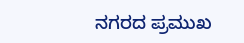ನಗರದ ಪ್ರಮುಖ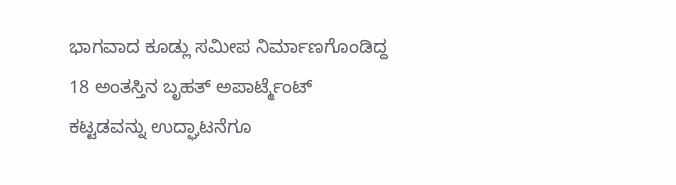ಭಾಗವಾದ ಕೂಡ್ಲು ಸಮೀಪ ನಿರ್ಮಾಣಗೊಂಡಿದ್ದ 18 ಅಂತಸ್ತಿನ ಬೃಹತ್ ಅಪಾರ್ಟ್ಮೆಂಟ್ ಕಟ್ಟಡವನ್ನು ಉದ್ಘಾಟನೆಗೂ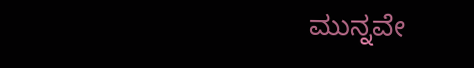ಮುನ್ನವೇ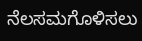ನೆಲಸಮಗೊಳಿಸಲು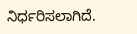ನಿರ್ಧರಿಸಲಾಗಿದೆ.